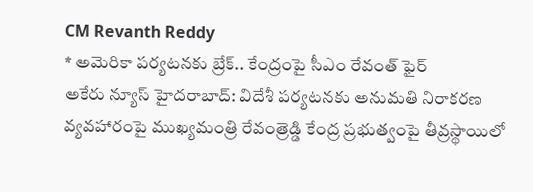CM Revanth Reddy
* అమెరికా పర్యటనకు బ్రేక్.. కేంద్రంపై సీఎం రేవంత్ ఫైర్
అకేరు న్యూస్ హైదరాబాద్: విదేశీ పర్యటనకు అనుమతి నిరాకరణ వ్యవహారంపై ముఖ్యమంత్రి రేవంత్రెడ్డి కేంద్ర ప్రభుత్వంపై తీవ్రస్థాయిలో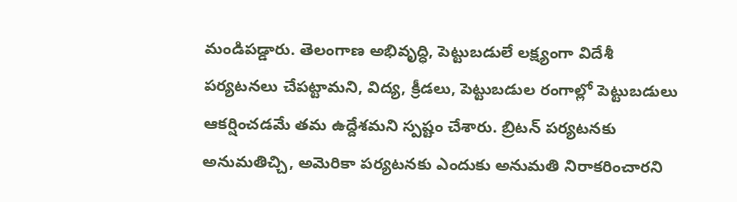మండిపడ్డారు. తెలంగాణ అభివృద్ధి, పెట్టుబడులే లక్ష్యంగా విదేశీ పర్యటనలు చేపట్టామని, విద్య, క్రీడలు, పెట్టుబడుల రంగాల్లో పెట్టుబడులు ఆకర్షించడమే తమ ఉద్దేశమని స్పష్టం చేశారు. బ్రిటన్ పర్యటనకు అనుమతిచ్చి, అమెరికా పర్యటనకు ఎందుకు అనుమతి నిరాకరించారని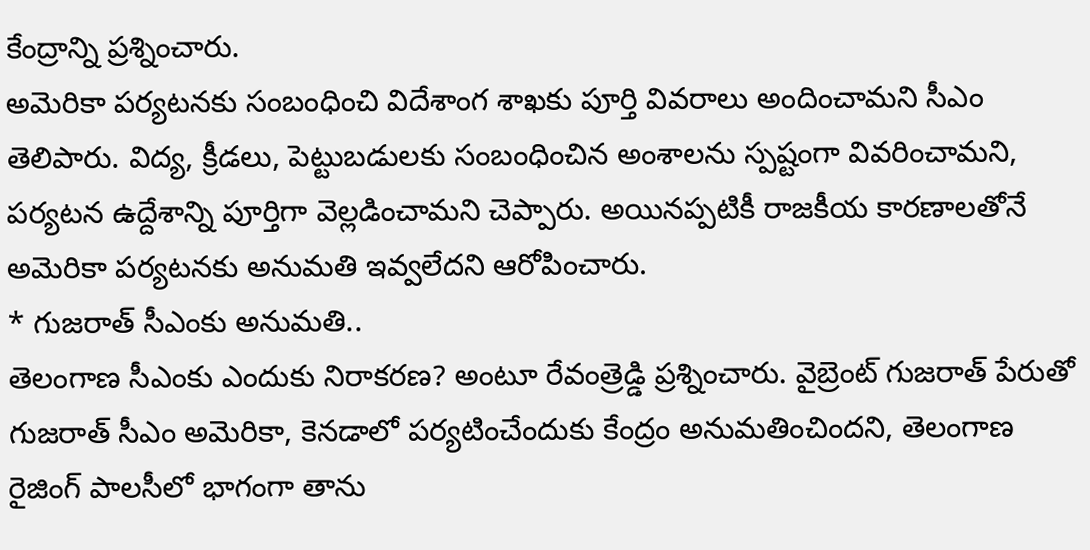కేంద్రాన్ని ప్రశ్నించారు.
అమెరికా పర్యటనకు సంబంధించి విదేశాంగ శాఖకు పూర్తి వివరాలు అందించామని సీఎం తెలిపారు. విద్య, క్రీడలు, పెట్టుబడులకు సంబంధించిన అంశాలను స్పష్టంగా వివరించామని, పర్యటన ఉద్దేశాన్ని పూర్తిగా వెల్లడించామని చెప్పారు. అయినప్పటికీ రాజకీయ కారణాలతోనే అమెరికా పర్యటనకు అనుమతి ఇవ్వలేదని ఆరోపించారు.
* గుజరాత్ సీఎంకు అనుమతి..
తెలంగాణ సీఎంకు ఎందుకు నిరాకరణ? అంటూ రేవంత్రెడ్డి ప్రశ్నించారు. వైబ్రెంట్ గుజరాత్ పేరుతో గుజరాత్ సీఎం అమెరికా, కెనడాలో పర్యటించేందుకు కేంద్రం అనుమతించిందని, తెలంగాణ రైజింగ్ పాలసీలో భాగంగా తాను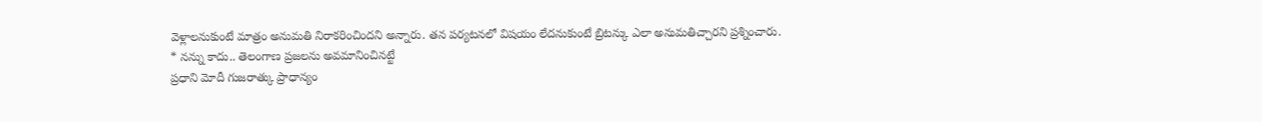వెళ్లాలనుకుంటే మాత్రం అనుమతి నిరాకరించిందని అన్నారు. తన పర్యటనలో విషయం లేదనుకుంటే బ్రిటన్కు ఎలా అనుమతిచ్చారని ప్రశ్నించారు.
* నన్ను కాదు.. తెలంగాణ ప్రజలను అవమానించినట్టే
ప్రధాని మోదీ గుజరాత్కు ప్రాధాన్యం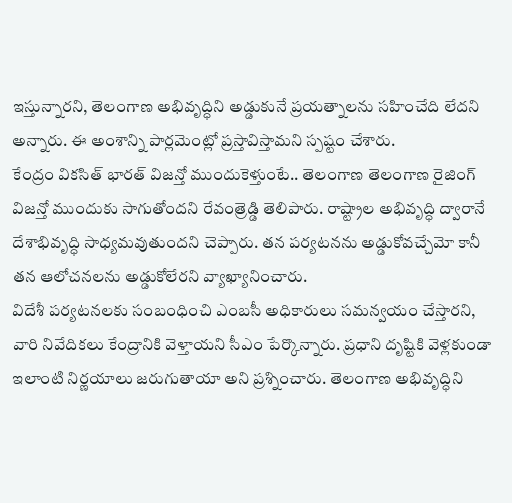ఇస్తున్నారని, తెలంగాణ అభివృద్ధిని అడ్డుకునే ప్రయత్నాలను సహించేది లేదని అన్నారు. ఈ అంశాన్ని పార్లమెంట్లో ప్రస్తావిస్తామని స్పష్టం చేశారు.
కేంద్రం వికసిత్ భారత్ విజన్తో ముందుకెళ్తుంటే.. తెలంగాణ తెలంగాణ రైజింగ్ విజన్తో ముందుకు సాగుతోందని రేవంత్రెడ్డి తెలిపారు. రాష్ట్రాల అభివృద్ధి ద్వారానే దేశాభివృద్ధి సాధ్యమవుతుందని చెప్పారు. తన పర్యటనను అడ్డుకోవచ్చేమో కానీ తన ఆలోచనలను అడ్డుకోలేరని వ్యాఖ్యానించారు.
విదేశీ పర్యటనలకు సంబంధించి ఎంబసీ అధికారులు సమన్వయం చేస్తారని, వారి నివేదికలు కేంద్రానికి వెళ్తాయని సీఎం పేర్కొన్నారు. ప్రధాని దృష్టికి వెళ్లకుండా ఇలాంటి నిర్ణయాలు జరుగుతాయా అని ప్రశ్నించారు. తెలంగాణ అభివృద్ధిని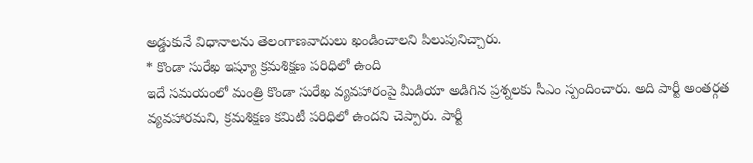అడ్డుకునే విధానాలను తెలంగాణవాదులు ఖండించాలని పిలుపునిచ్చారు.
* కొండా సురేఖ ఇష్యూ క్రమశిక్షణ పరిధిలో ఉంది
ఇదే సమయంలో మంత్రి కొండా సురేఖ వ్యవహారంపై మీడియా అడిగిన ప్రశ్నలకు సీఎం స్పందించారు. అది పార్టీ అంతర్గత వ్యవహారమని, క్రమశిక్షణ కమిటీ పరిధిలో ఉందని చెప్పారు. పార్టీ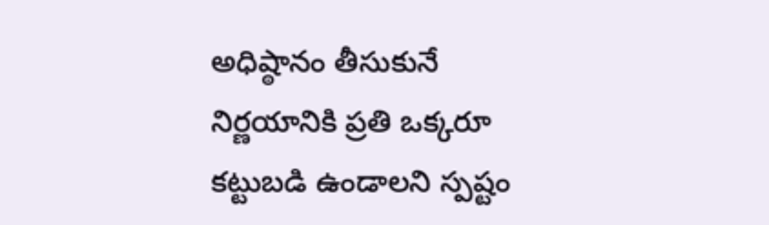అధిష్ఠానం తీసుకునే నిర్ణయానికి ప్రతి ఒక్కరూ కట్టుబడి ఉండాలని స్పష్టం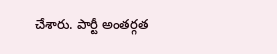చేశారు. పార్టీ అంతర్గత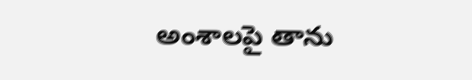అంశాలపై తాను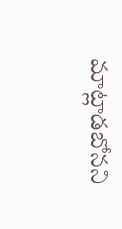మాట్లాడబోనని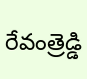రేవంత్రెడ్డి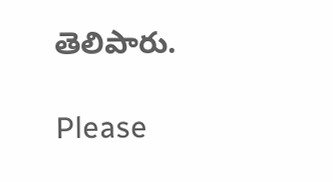తెలిపారు.

Please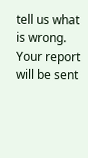tell us what is wrong. Your report will be sent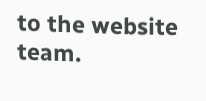to the website team.